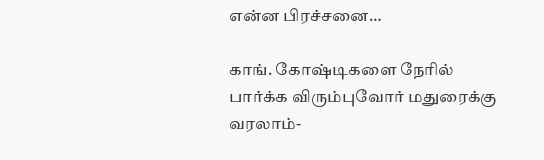என்ன பிரச்சனை…

காங். கோஷ்டிகளை நேரில் பார்க்க விரும்புவோர் மதுரைக்கு வரலாம்-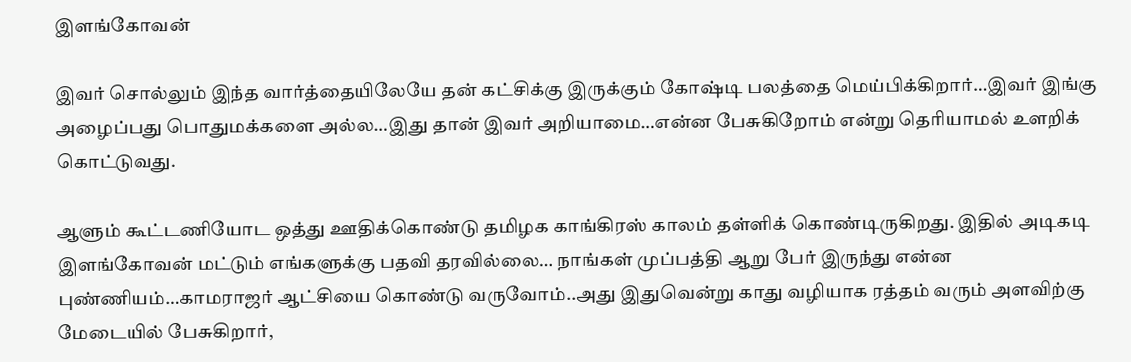இளங்கோவன்

இவர் சொல்லும் இந்த வார்த்தையிலேயே தன் கட்சிக்கு இருக்கும் கோஷ்டி பலத்தை மெய்பிக்கிறார்…இவர் இங்கு அழைப்பது பொதுமக்களை அல்ல…இது தான் இவர் அறியாமை…என்ன பேசுகிறோம் என்று தெரியாமல் உளறிக் கொட்டுவது.

ஆளும் கூட்டணியோட ஒத்து ஊதிக்கொண்டு தமிழக காங்கிரஸ் காலம் தள்ளிக் கொண்டிருகிறது. இதில் அடிகடி இளங்கோவன் மட்டும் எங்களுக்கு பதவி தரவில்லை… நாங்கள் முப்பத்தி ஆறு பேர் இருந்து என்ன புண்ணியம்…காமராஜர் ஆட்சியை கொண்டு வருவோம்..அது இதுவென்று காது வழியாக ரத்தம் வரும் அளவிற்கு மேடையில் பேசுகிறார்,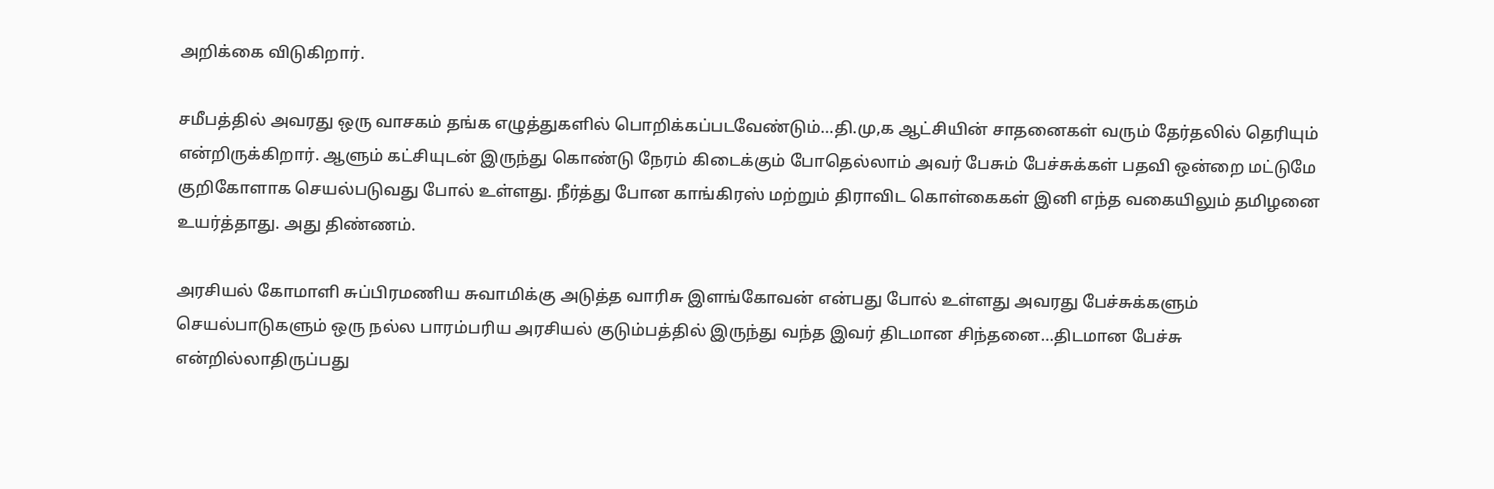அறிக்கை விடுகிறார்.

சமீபத்தில் அவரது ஒரு வாசகம் தங்க எழுத்துகளில் பொறிக்கப்படவேண்டும்…தி.மு,க ஆட்சியின் சாதனைகள் வரும் தேர்தலில் தெரியும் என்றிருக்கிறார். ஆளும் கட்சியுடன் இருந்து கொண்டு நேரம் கிடைக்கும் போதெல்லாம் அவர் பேசும் பேச்சுக்கள் பதவி ஒன்றை மட்டுமே குறிகோளாக செயல்படுவது போல் உள்ளது. நீர்த்து போன காங்கிரஸ் மற்றும் திராவிட கொள்கைகள் இனி எந்த வகையிலும் தமிழனை உயர்த்தாது. அது திண்ணம்.

அரசியல் கோமாளி சுப்பிரமணிய சுவாமிக்கு அடுத்த வாரிசு இளங்கோவன் என்பது போல் உள்ளது அவரது பேச்சுக்களும் செயல்பாடுகளும் ஒரு நல்ல பாரம்பரிய அரசியல் குடும்பத்தில் இருந்து வந்த இவர் திடமான சிந்தனை…திடமான பேச்சு என்றில்லாதிருப்பது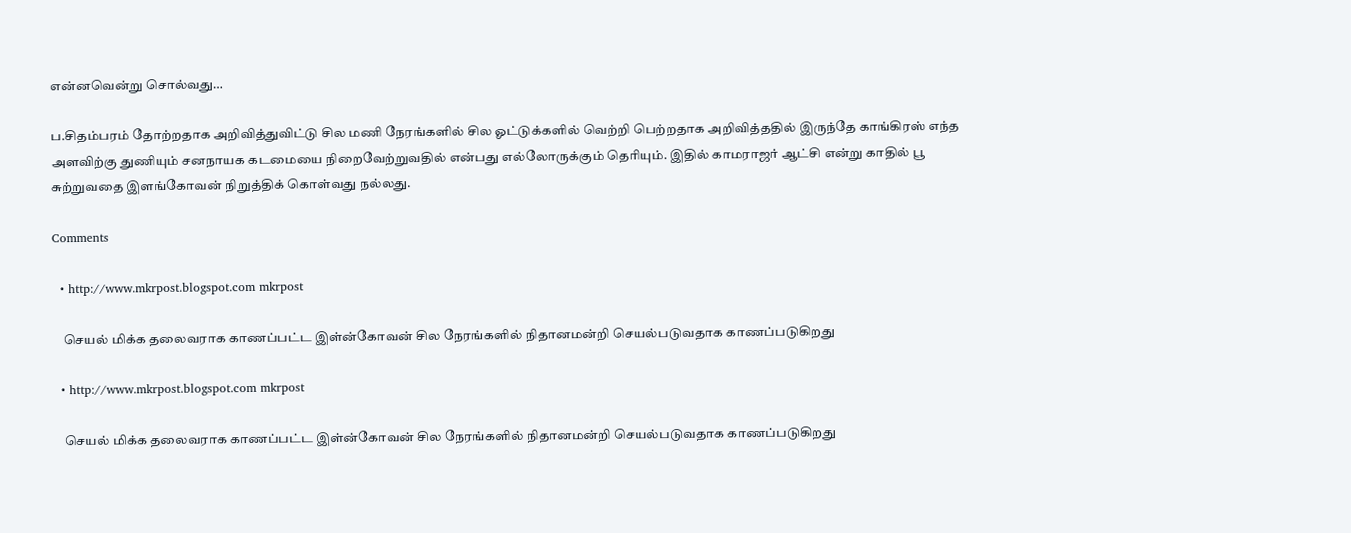என்னவென்று சொல்வது…

ப.சிதம்பரம் தோற்றதாக அறிவித்துவிட்டு சில மணி நேரங்களில் சில ஓட்டுக்களில் வெற்றி பெற்றதாக அறிவித்ததில் இருந்தே காங்கிரஸ் எந்த அளவிற்கு துணியும் சனநாயக கடமையை நிறைவேற்றுவதில் என்பது எல்லோருக்கும் தெரியும். இதில் காமராஜர் ஆட்சி என்று காதில் பூ சுற்றுவதை இளங்கோவன் நிறுத்திக் கொள்வது நல்லது.

Comments

  • http://www.mkrpost.blogspot.com mkrpost

    செயல் மிக்க தலைவராக காணப்பட்ட இள்ன்கோவன் சில நேரங்களில் நிதானமன்றி செயல்படுவதாக காணப்படுகிறது

  • http://www.mkrpost.blogspot.com mkrpost

    செயல் மிக்க தலைவராக காணப்பட்ட இள்ன்கோவன் சில நேரங்களில் நிதானமன்றி செயல்படுவதாக காணப்படுகிறது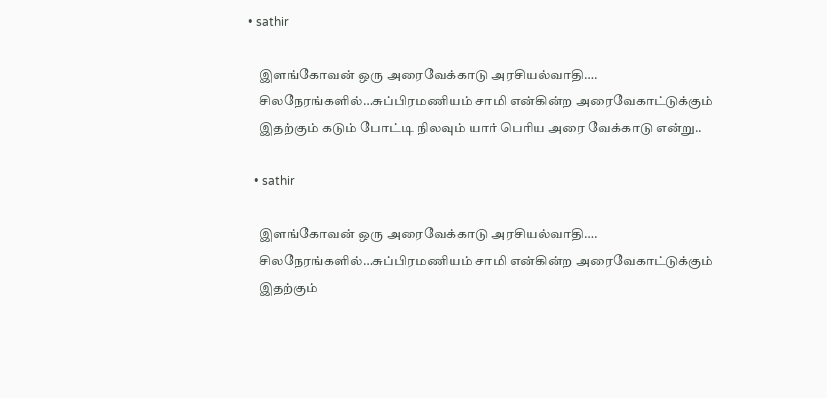• sathir

    இளங்கோவன் ஒரு அரைவேக்காடு அரசியல்வாதி….
    சிலநேரங்களில்…சுப்பிரமணியம் சாமி என்கின்ற அரைவேகாட்டுக்கும்
    இதற்கும் கடும் போட்டி நிலவும் யார் பெரிய அரை வேக்காடு என்று..

  • sathir

    இளங்கோவன் ஒரு அரைவேக்காடு அரசியல்வாதி….
    சிலநேரங்களில்…சுப்பிரமணியம் சாமி என்கின்ற அரைவேகாட்டுக்கும்
    இதற்கும்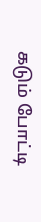கடும் போட்டி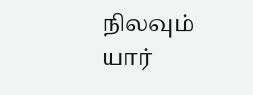நிலவும் யார்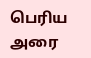பெரிய அரை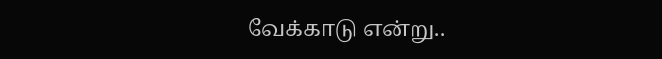வேக்காடு என்று..